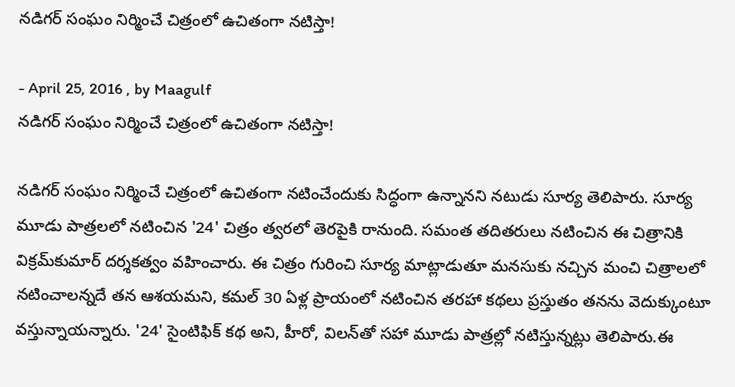నడిగర్ సంఘం నిర్మించే చిత్రంలో ఉచితంగా నటిస్తా!

- April 25, 2016 , by Maagulf
నడిగర్ సంఘం నిర్మించే చిత్రంలో ఉచితంగా నటిస్తా!

నడిగర్ సంఘం నిర్మించే చిత్రంలో ఉచితంగా నటించేందుకు సిద్ధంగా ఉన్నానని నటుడు సూర్య తెలిపారు. సూర్య మూడు పాత్రలలో నటించిన '24' చిత్రం త్వరలో తెరపైకి రానుంది. సమంత తదితరులు నటించిన ఈ చిత్రానికి విక్రమ్‌కుమార్ దర్శకత్వం వహించారు. ఈ చిత్రం గురించి సూర్య మాట్లాడుతూ మనసుకు నచ్చిన మంచి చిత్రాలలో నటించాలన్నదే తన ఆశయమని, కమల్ 30 ఏళ్ల ప్రాయంలో నటించిన తరహా కథలు ప్రస్తుతం తనను వెదుక్కుంటూ వస్తున్నాయన్నారు. '24' సైంటిఫిక్ కథ అని, హీరో, విలన్‌తో సహా మూడు పాత్రల్లో నటిస్తున్నట్లు తెలిపారు.ఈ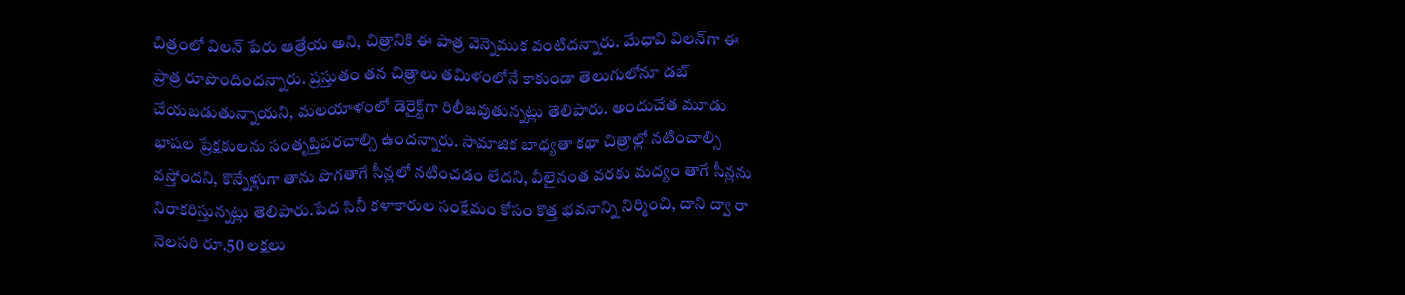చిత్రంలో విలన్ పేరు ఆత్రేయ అని, చిత్రానికి ఈ పాత్ర వెన్నెముక వంటిదన్నారు. మేధావి విలన్‌గా ఈ ప్రాత్ర రూపొందిందన్నారు. ప్రస్తుతం తన చిత్రాలు తమిళంలోనే కాకుండా తెలుగులోనూ డబ్ చేయబడుతున్నాయని, మలయాళంలో డెరైక్ట్‌గా రిలీజవుతున్నట్లు తెలిపారు. అందుచేత మూడు భాషల ప్రేక్షకులను సంతృప్తిపరచాల్సి ఉందన్నారు. సామాజిక బాధ్యతా కథా చిత్రాల్లో నటించాల్సి వస్తోందని, కొన్నేళ్లుగా తాను పొగతాగే సీన్లలో నటించడం లేదని, వీలైనంత వరకు మద్యం తాగే సీన్లను నిరాకరిస్తున్నట్లు తెలిపారు.పేద సినీ కళాకారుల సంక్షేమం కోసం కొత్త భవనాన్ని నిర్మించి, దాని ద్వా రా నెలసరి రూ.50 లక్షలు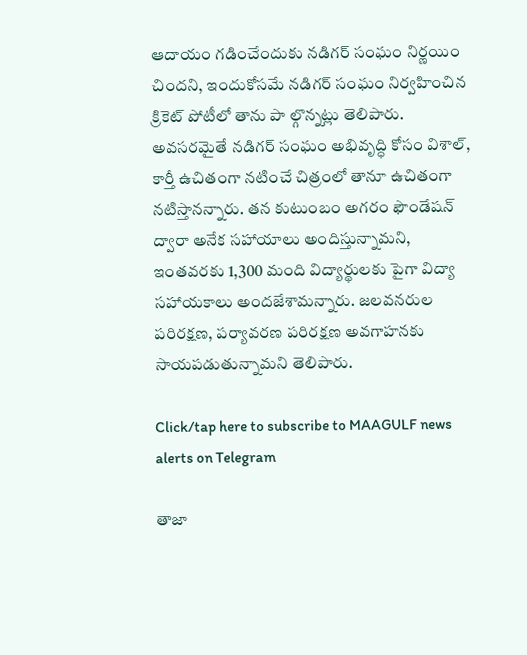ఆదాయం గడించేందుకు నడిగర్ సంఘం నిర్ణయిం చిందని, ఇందుకోసమే నడిగర్ సంఘం నిర్వహించిన క్రికెట్ పోటీలో తాను పా ల్గొన్నట్లు తెలిపారు. అవసరమైతే నడిగర్ సంఘం అభివృద్ధి కోసం విశాల్, కార్తీ ఉచితంగా నటించే చిత్రంలో తానూ ఉచితంగా నటిస్తానన్నారు. తన కుటుంబం అగరం ఫౌండేషన్ ద్వారా అనేక సహాయాలు అందిస్తున్నామని, ఇంతవరకు 1,300 మంది విద్యార్థులకు పైగా విద్యా సహాయకాలు అందజేశామన్నారు. జలవనరుల పరిరక్షణ, పర్యావరణ పరిరక్షణ అవగాహనకు సాయపడుతున్నామని తెలిపారు.

Click/tap here to subscribe to MAAGULF news alerts on Telegram

తాజా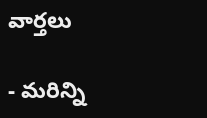వార్తలు

- మరిన్ని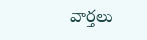వార్తలు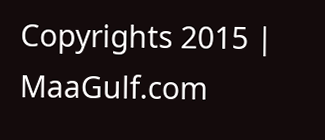Copyrights 2015 | MaaGulf.com